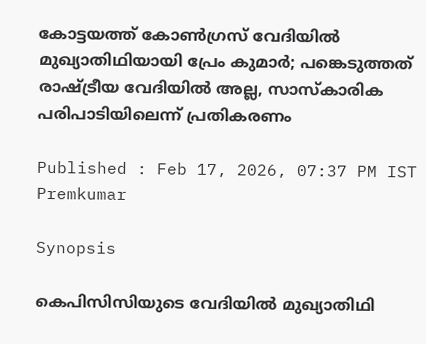കോട്ടയത്ത് കോൺഗ്രസ് വേദിയിൽ മുഖ്യാതിഥിയായി പ്രേം കുമാർ; പങ്കെടുത്തത് രാഷ്ട്രീയ വേദിയിൽ അല്ല, സാസ്കാരിക പരിപാടിയിലെന്ന് പ്രതികരണം

Published : Feb 17, 2026, 07:37 PM IST
Premkumar

Synopsis

കെപിസിസിയുടെ വേദിയിൽ മുഖ്യാതിഥി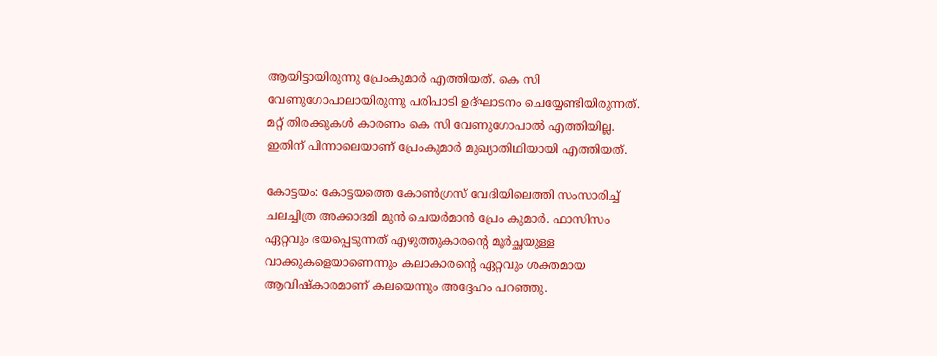ആയിട്ടായിരുന്നു പ്രേംകുമാർ എത്തിയത്. കെ സി വേണുഗോപാലായിരുന്നു പരിപാടി ഉദ്ഘാടനം ചെയ്യേണ്ടിയിരുന്നത്. മറ്റ് തിരക്കുകൾ കാരണം കെ സി വേണുഗോപാൽ എത്തിയില്ല. ഇതിന് പിന്നാലെയാണ് പ്രേംകുമാർ മുഖ്യാതിഥിയായി എത്തിയത്.

കോട്ടയം: കോട്ടയത്തെ കോൺഗ്രസ് വേദിയിലെത്തി സംസാരിച്ച് ചലച്ചിത്ര അക്കാദമി മുൻ ചെയർമാൻ പ്രേം കുമാർ. ഫാസിസം ഏറ്റവും ഭയപ്പെടുന്നത് എഴുത്തുകാരന്റെ മൂർച്ഛയുള്ള വാക്കുകളെയാണെന്നും കലാകാരന്റെ ഏറ്റവും ശക്തമായ ആവിഷ്കാരമാണ് കലയെന്നും അദ്ദേഹം പറഞ്ഞു.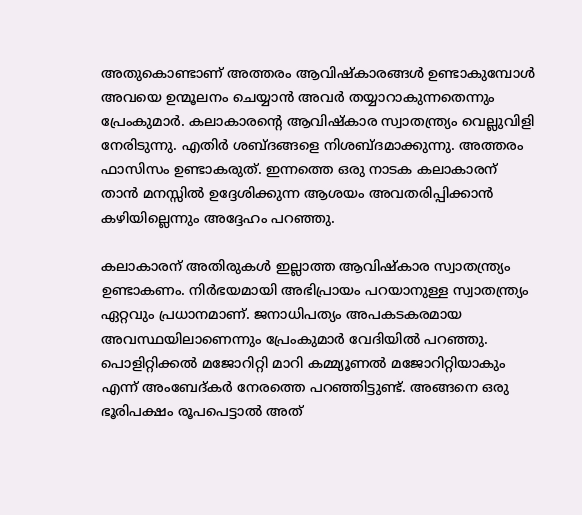അതുകൊണ്ടാണ് അത്തരം ആവിഷ്കാരങ്ങൾ ഉണ്ടാകുമ്പോൾ അവയെ ഉന്മൂലനം ചെയ്യാൻ അവർ തയ്യാറാകുന്നതെന്നും പ്രേംകുമാർ. കലാകാരന്റെ ആവിഷ്കാര സ്വാതന്ത്ര്യം വെല്ലുവിളി നേരിടുന്നു. എതിർ ശബ്ദങ്ങളെ നിശബ്ദമാക്കുന്നു. അത്തരം ഫാസിസം ഉണ്ടാകരുത്. ഇന്നത്തെ ഒരു നാടക കലാകാരന് താൻ മനസ്സിൽ ഉദ്ദേശിക്കുന്ന ആശയം അവതരിപ്പിക്കാൻ കഴിയില്ലെന്നും അദ്ദേഹം പറഞ്ഞു.

കലാകാരന് അതിരുകൾ ഇല്ലാത്ത ആവിഷ്കാര സ്വാതന്ത്ര്യം ഉണ്ടാകണം. നിർഭയമായി അഭിപ്രായം പറയാനുള്ള സ്വാതന്ത്ര്യം ഏറ്റവും പ്രധാനമാണ്. ജനാധിപത്യം അപകടകരമായ അവസ്ഥയിലാണെന്നും പ്രേംകുമാ‍ർ വേദിയിൽ പറഞ്ഞു. പൊളിറ്റിക്കൽ മജോറിറ്റി മാറി കമ്മ്യൂണൽ മജോറിറ്റിയാകും എന്ന് അംബേദ്കർ നേരത്തെ പറഞ്ഞിട്ടുണ്ട്. അങ്ങനെ ഒരു ഭൂരിപക്ഷം രൂപപെട്ടാൽ അത്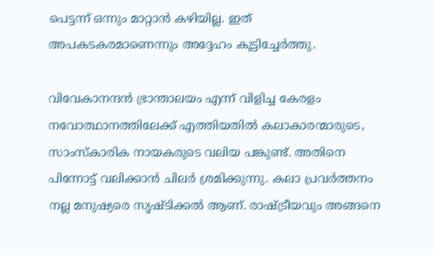പെട്ടന്ന് ഒന്നും മാറ്റാൻ കഴിയില്ല. ഇത് അപകടകരമാണെന്നും അദ്ദേഹം കൂട്ടിച്ചേർത്തു.

വിവേകാനന്ദൻ ഭ്രാന്താലയം എന്ന് വിളിച്ച കേരളം നവോത്ഥാനത്തിലേക്ക് എത്തിയതിൽ കലാകാരന്മാരുടെ, സാംസ്‌കാരിക നായകരുടെ വലിയ പങ്കുണ്ട്. അതിനെ പിന്നോട്ട് വലിക്കാൻ ചിലർ ശ്രമിക്കുന്നു. കലാ പ്രവർത്തനം നല്ല മനുഷ്യരെ സൃഷ്ടിക്കൽ ആണ്. രാഷ്ട്രീയവും അങ്ങനെ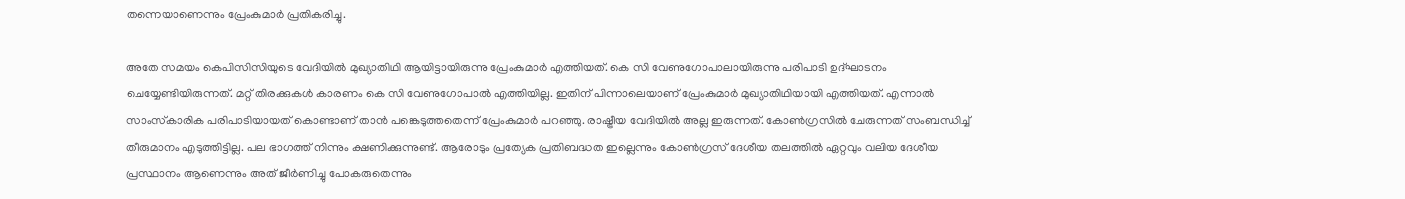തന്നെയാണെന്നും പ്രേംകുമാർ പ്രതികരിച്ചു.

അതേ സമയം കെപിസിസിയുടെ വേദിയിൽ മുഖ്യാതിഥി ആയിട്ടായിരുന്നു പ്രേംകുമാർ എത്തിയത്. കെ സി വേണുഗോപാലായിരുന്നു പരിപാടി ഉദ്ഘാടനം ചെയ്യേണ്ടിയിരുന്നത്. മറ്റ് തിരക്കുകൾ കാരണം കെ സി വേണുഗോപാൽ എത്തിയില്ല. ഇതിന് പിന്നാലെയാണ് പ്രേംകുമാർ മുഖ്യാതിഥിയായി എത്തിയത്. എന്നാൽ സാംസ്‌കാരിക പരിപാടിയായത് കൊണ്ടാണ് താൻ പങ്കെടുത്തതെന്ന് പ്രേംകുമാ‍ർ പറഞ്ഞു. രാഷ്ട്രീയ വേദിയിൽ അല്ല ഇരുന്നത്. കോൺഗ്രസിൽ ചേരുന്നത് സംബന്ധിച്ച് തീരുമാനം എടുത്തിട്ടില്ല. പല ഭാഗത്ത്‌ നിന്നും ക്ഷണിക്കുന്നുണ്ട്. ആരോടും പ്രത്യേക പ്രതിബദ്ധത ഇല്ലെന്നും കോൺഗ്രസ്‌ ദേശീയ തലത്തിൽ ഏറ്റവും വലിയ ദേശീയ പ്രസ്ഥാനം ആണെന്നും അത് ജീർണിച്ചു പോകരുതെന്നും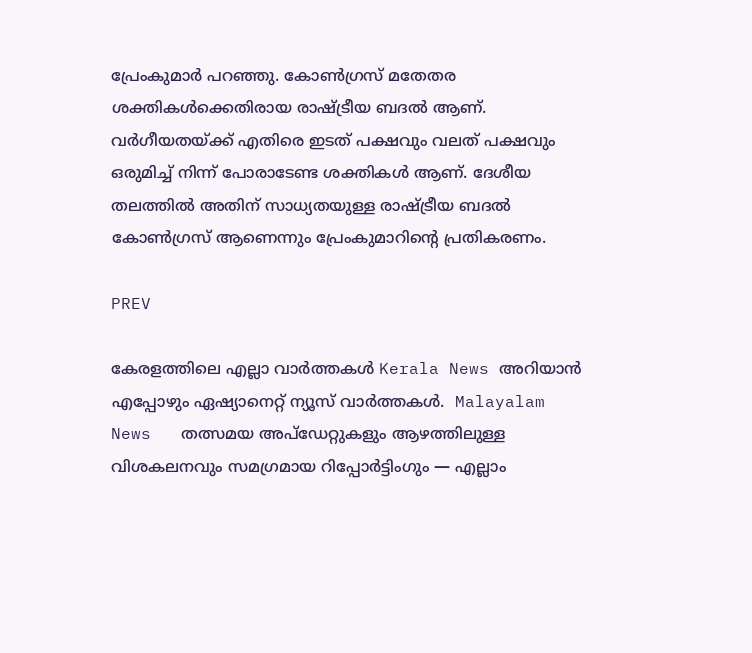പ്രേംകുമാർ പറഞ്ഞു. കോൺഗ്രസ്‌ മതേതര ശക്തികൾക്കെതിരായ രാഷ്ട്രീയ ബദൽ ആണ്. വർഗീയതയ്ക്ക് എതിരെ ഇടത് പക്ഷവും വലത് പക്ഷവും ഒരുമിച്ച് നിന്ന് പോരാടേണ്ട ശക്തികൾ ആണ്. ദേശീയ തലത്തിൽ അതിന് സാധ്യതയുള്ള രാഷ്ട്രീയ ബദൽ കോൺഗ്രസ്‌ ആണെന്നും പ്രേംകുമാറിന്റെ പ്രതികരണം.

PREV

കേരളത്തിലെ എല്ലാ വാർത്തകൾ Kerala News അറിയാൻ  എപ്പോഴും ഏഷ്യാനെറ്റ് ന്യൂസ് വാർത്തകൾ.  Malayalam News   തത്സമയ അപ്‌ഡേറ്റുകളും ആഴത്തിലുള്ള വിശകലനവും സമഗ്രമായ റിപ്പോർട്ടിംഗും — എല്ലാം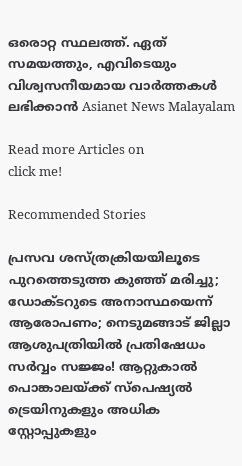ഒരൊറ്റ സ്ഥലത്ത്. ഏത് സമയത്തും, എവിടെയും വിശ്വസനീയമായ വാർത്തകൾ ലഭിക്കാൻ Asianet News Malayalam

Read more Articles on
click me!

Recommended Stories

പ്രസവ ശസ്ത്രക്രിയയിലൂടെ പുറത്തെടുത്ത കുഞ്ഞ് മരിച്ചു; ഡോക്‌ടറുടെ അനാസ്ഥയെന്ന് ആരോപണം; നെടുമങ്ങാട് ജില്ലാ ആശുപത്രിയിൽ പ്രതിഷേധം
സർവ്വം സജ്ജം! ആറ്റുകാൽ പൊങ്കാലയ്ക്ക് സ്പെഷ്യൽ ട്രെയിനുകളും അധിക സ്റ്റോപ്പുകളും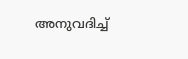അനുവദിച്ച്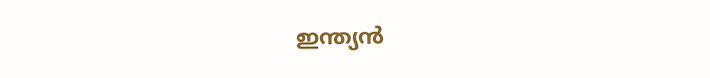ഇന്ത്യൻ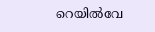റെയിൽവേ